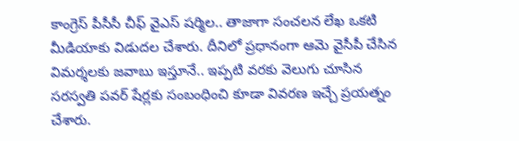కాంగ్రెస్ పీసీసీ చీఫ్ వైఎస్ షర్మిల.. తాజాగా సంచలన లేఖ ఒకటి మీడియాకు విడుదల చేశారు. దీనిలో ప్రధానంగా ఆమె వైసీపీ చేసిన విమర్శలకు జవాబు ఇస్తూనే.. ఇప్పటి వరకు వెలుగు చూసిన సరస్వతి పవర్ షేర్లకు సంబంధించి కూడా వివరణ ఇచ్చే ప్రయత్నం చేశారు.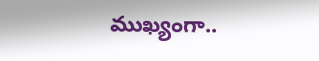ముఖ్యంగా..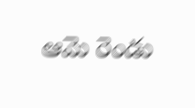ఆమె రెండు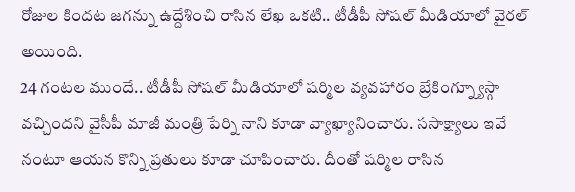రోజుల కిందట జగన్ను ఉద్దేశించి రాసిన లేఖ ఒకటి.. టీడీపీ సోషల్ మీడియాలో వైరల్ అయింది.
24 గంటల ముందే.. టీడీపీ సోషల్ మీడియాలో షర్మిల వ్యవహారం బ్రేకింగ్న్యూస్గా వచ్చిందని వైసీపీ మాజీ మంత్రి పేర్ని నాని కూడా వ్యాఖ్యానించారు. ససాక్ష్యాలు ఇవే నంటూ ఆయన కొన్ని ప్రతులు కూడా చూపించారు. దీంతో షర్మిల రాసిన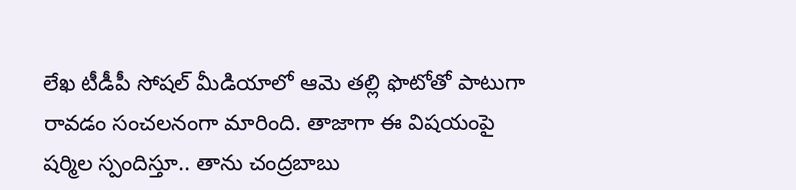లేఖ టీడీపీ సోషల్ మీడియాలో ఆమె తల్లి ఫొటోతో పాటుగా రావడం సంచలనంగా మారింది. తాజాగా ఈ విషయంపై షర్మిల స్పందిస్తూ.. తాను చంద్రబాబు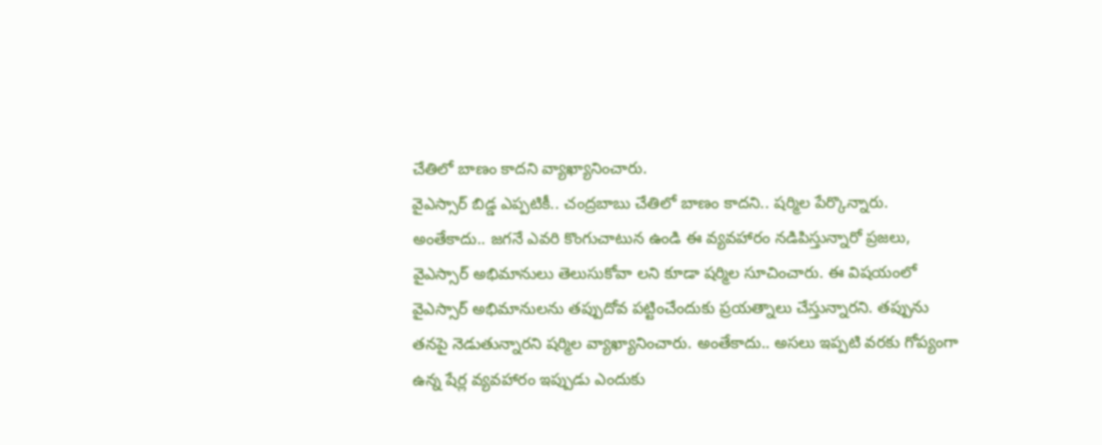చేతిలో బాణం కాదని వ్యాఖ్యానించారు.
వైఎస్సార్ బిడ్డ ఎప్పటికీ.. చంద్రబాబు చేతిలో బాణం కాదని.. షర్మిల పేర్కొన్నారు. అంతేకాదు.. జగనే ఎవరి కొంగుచాటున ఉండి ఈ వ్యవహారం నడిపిస్తున్నారో ప్రజలు, వైఎస్సార్ అభిమానులు తెలుసుకోవా లని కూడా షర్మిల సూచించారు. ఈ విషయంలో వైఎస్సార్ అభిమానులను తప్పుదోవ పట్టించేందుకు ప్రయత్నాలు చేస్తున్నారని. తప్పును తనపై నెడుతున్నారని షర్మిల వ్యాఖ్యానించారు. అంతేకాదు.. అసలు ఇప్పటి వరకు గోప్యంగా ఉన్న షేర్ల వ్యవహారం ఇప్పుడు ఎందుకు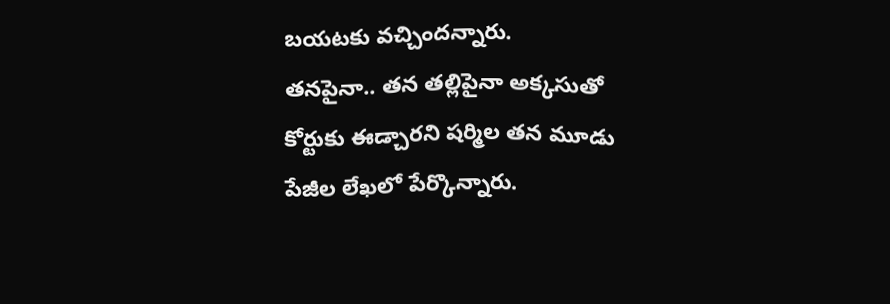బయటకు వచ్చిందన్నారు.
తనపైనా.. తన తల్లిపైనా అక్కసుతో కోర్టుకు ఈడ్చారని షర్మిల తన మూడు పేజీల లేఖలో పేర్కొన్నారు.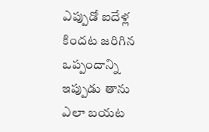ఎప్పుడో ఐదేళ్ల కిందట జరిగిన ఒప్పందాన్ని ఇప్పుడు తాను ఎలా బయట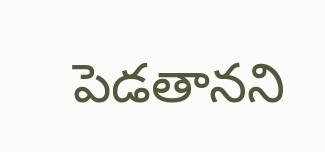పెడతానని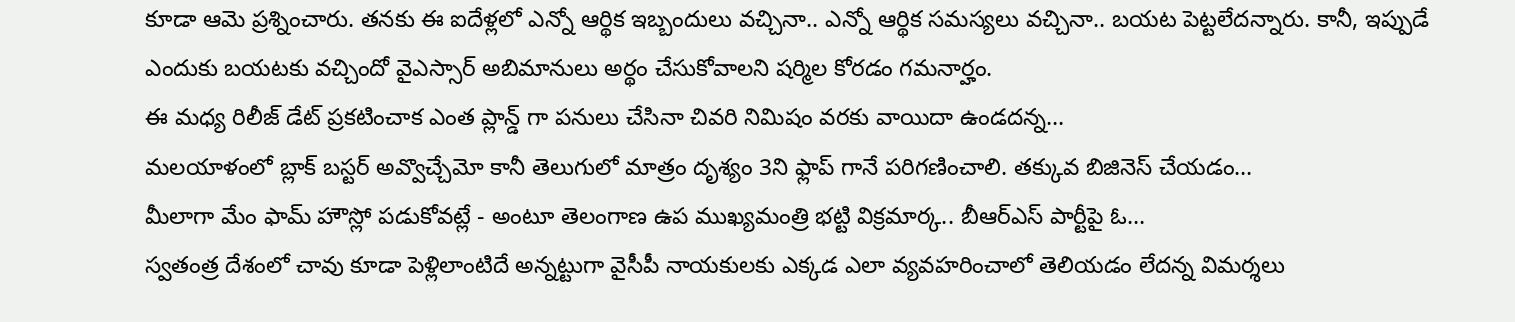కూడా ఆమె ప్రశ్నించారు. తనకు ఈ ఐదేళ్లలో ఎన్నో ఆర్థిక ఇబ్బందులు వచ్చినా.. ఎన్నో ఆర్థిక సమస్యలు వచ్చినా.. బయట పెట్టలేదన్నారు. కానీ, ఇప్పుడే ఎందుకు బయటకు వచ్చిందో వైఎస్సార్ అబిమానులు అర్థం చేసుకోవాలని షర్మిల కోరడం గమనార్హం.
ఈ మధ్య రిలీజ్ డేట్ ప్రకటించాక ఎంత ప్లాన్డ్ గా పనులు చేసినా చివరి నిమిషం వరకు వాయిదా ఉండదన్న…
మలయాళంలో బ్లాక్ బస్టర్ అవ్వొచ్చేమో కానీ తెలుగులో మాత్రం దృశ్యం 3ని ఫ్లాప్ గానే పరిగణించాలి. తక్కువ బిజినెస్ చేయడం…
మీలాగా మేం ఫామ్ హౌస్లో పడుకోవట్లే - అంటూ తెలంగాణ ఉప ముఖ్యమంత్రి భట్టి విక్రమార్క.. బీఆర్ఎస్ పార్టీపై ఓ…
స్వతంత్ర దేశంలో చావు కూడా పెళ్లిలాంటిదే అన్నట్టుగా వైసీపీ నాయకులకు ఎక్కడ ఎలా వ్యవహరించాలో తెలియడం లేదన్న విమర్శలు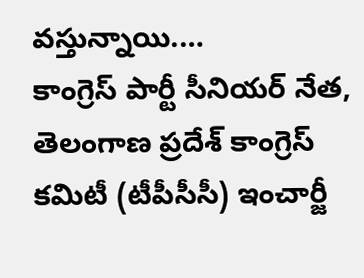వస్తున్నాయి.…
కాంగ్రెస్ పార్టీ సీనియర్ నేత, తెలంగాణ ప్రదేశ్ కాంగ్రెస్ కమిటీ (టీపీసీసీ) ఇంచార్జీ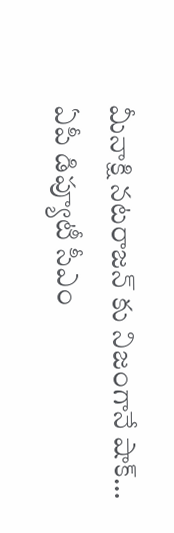మీనాక్షి నటరాజన్ కు నిజంగానే షాక్…
ఏపీ డిప్యూటీ సీఎం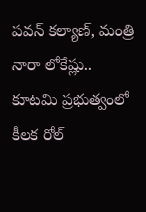పవన్ కల్యాణ్, మంత్రి నారా లోకేష్లు.. కూటమి ప్రభుత్వంలో కీలక రోల్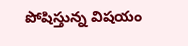పోషిస్తున్న విషయం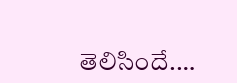తెలిసిందే.…